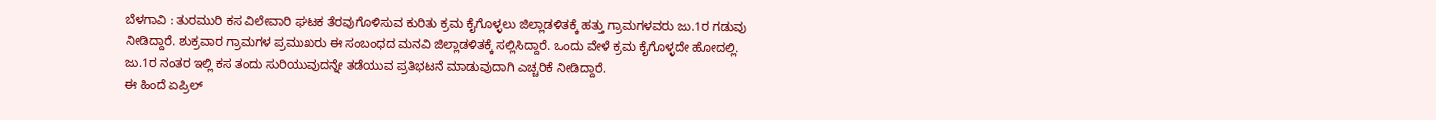ಬೆಳಗಾವಿ : ತುರಮುರಿ ಕಸ ವಿಲೇವಾರಿ ಘಟಕ ತೆರವುಗೊಳಿಸುವ ಕುರಿತು ಕ್ರಮ ಕೈಗೊಳ್ಳಲು ಜಿಲ್ಲಾಡಳಿತಕ್ಕೆ ಹತ್ತು ಗ್ರಾಮಗಳವರು ಜು.1ರ ಗಡುವು ನೀಡಿದ್ದಾರೆ. ಶುಕ್ರವಾರ ಗ್ರಾಮಗಳ ಪ್ರಮುಖರು ಈ ಸಂಬಂಧದ ಮನವಿ ಜಿಲ್ಲಾಡಳಿತಕ್ಕೆ ಸಲ್ಲಿಸಿದ್ದಾರೆ. ಒಂದು ವೇಳೆ ಕ್ರಮ ಕೈಗೊಳ್ಳದೇ ಹೋದಲ್ಲಿ. ಜು.1ರ ನಂತರ ಇಲ್ಲಿ ಕಸ ತಂದು ಸುರಿಯುವುದನ್ನೇ ತಡೆಯುವ ಪ್ರತಿಭಟನೆ ಮಾಡುವುದಾಗಿ ಎಚ್ಚರಿಕೆ ನೀಡಿದ್ದಾರೆ.
ಈ ಹಿಂದೆ ಏಪ್ರಿಲ್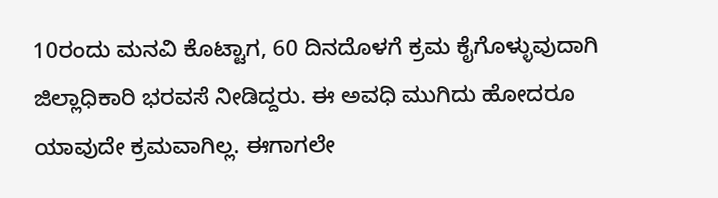10ರಂದು ಮನವಿ ಕೊಟ್ಟಾಗ, 60 ದಿನದೊಳಗೆ ಕ್ರಮ ಕೈಗೊಳ್ಳುವುದಾಗಿ ಜಿಲ್ಲಾಧಿಕಾರಿ ಭರವಸೆ ನೀಡಿದ್ದರು. ಈ ಅವಧಿ ಮುಗಿದು ಹೋದರೂ ಯಾವುದೇ ಕ್ರಮವಾಗಿಲ್ಲ. ಈಗಾಗಲೇ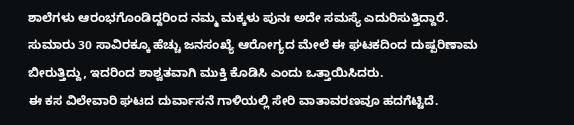ಶಾಲೆಗಳು ಆರಂಭಗೊಂಡಿದ್ದರಿಂದ ನಮ್ಮ ಮಕ್ಕಳು ಪುನಃ ಅದೇ ಸಮಸ್ಯೆ ಎದುರಿಸುತ್ತಿದ್ದಾರೆ. ಸುಮಾರು 30 ಸಾವಿರಕ್ಕೂ ಹೆಚ್ಚು ಜನಸಂಖ್ಯೆ ಆರೋಗ್ಯದ ಮೇಲೆ ಈ ಘಟಕದಿಂದ ದುಷ್ಪರಿಣಾಮ ಬೀರುತ್ತಿದ್ದು, ಇದರಿಂದ ಶಾಶ್ವತವಾಗಿ ಮುಕ್ತಿ ಕೊಡಿಸಿ ಎಂದು ಒತ್ತಾಯಿಸಿದರು.
ಈ ಕಸ ವಿಲೇವಾರಿ ಘಟದ ದುರ್ವಾಸನೆ ಗಾಳಿಯಲ್ಲಿ ಸೇರಿ ವಾತಾವರಣವೂ ಹದಗೆಟ್ಟಿದೆ.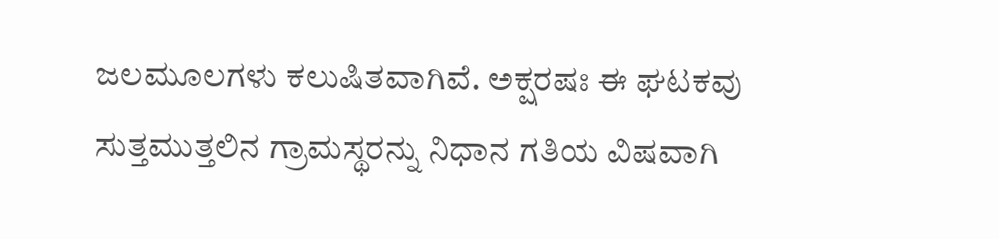ಜಲಮೂಲಗಳು ಕಲುಷಿತವಾಗಿವೆ. ಅಕ್ಷರಷಃ ಈ ಘಟಕವು ಸುತ್ತಮುತ್ತಲಿನ ಗ್ರಾಮಸ್ಥರನ್ನು ನಿಧಾನ ಗತಿಯ ವಿಷವಾಗಿ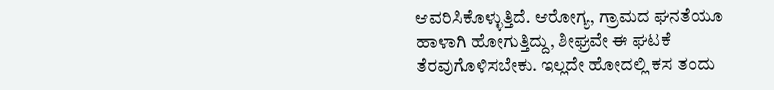ಆವರಿಸಿಕೊಳ್ಳುತ್ತಿದೆ. ಆರೋಗ್ಯ, ಗ್ರಾಮದ ಘನತೆಯೂ ಹಾಳಾಗಿ ಹೋಗುತ್ತಿದ್ದು, ಶೀಘ್ರವೇ ಈ ಘಟಕೆ ತೆರವುಗೊಳಿಸಬೇಕು. ಇಲ್ಲದೇ ಹೋದಲ್ಲಿ ಕಸ ತಂದು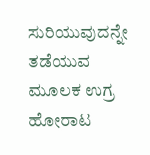ಸುರಿಯುವುದನ್ನೇ ತಡೆಯುವ ಮೂಲಕ ಉಗ್ರ ಹೋರಾಟ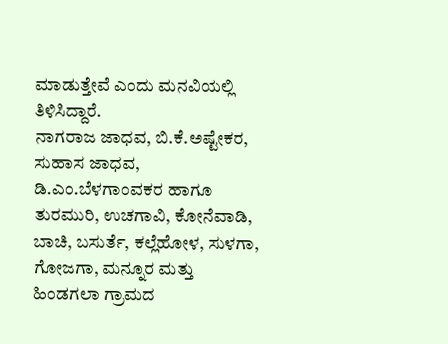ಮಾಡುತ್ತೇವೆ ಎಂದು ಮನವಿಯಲ್ಲಿ ತಿಳಿಸಿದ್ದಾರೆ.
ನಾಗರಾಜ ಜಾಧವ, ಬಿ.ಕೆ.ಅಷ್ಟೇಕರ, ಸುಹಾಸ ಜಾಧವ, ಡಿ.ಎಂ.ಬೆಳಗಾಂವಕರ ಹಾಗೂ ತುರಮುರಿ, ಉಚಗಾವಿ, ಕೋನೆವಾಡಿ, ಬಾಚಿ, ಬಸುರ್ತೆ, ಕಲ್ಲೆಹೋಳ, ಸುಳಗಾ, ಗೋಜಗಾ, ಮನ್ನೂರ ಮತ್ತು ಹಿಂಡಗಲಾ ಗ್ರಾಮದ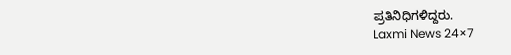ಪ್ರತಿನಿಧಿಗಳಿದ್ದರು.
Laxmi News 24×7